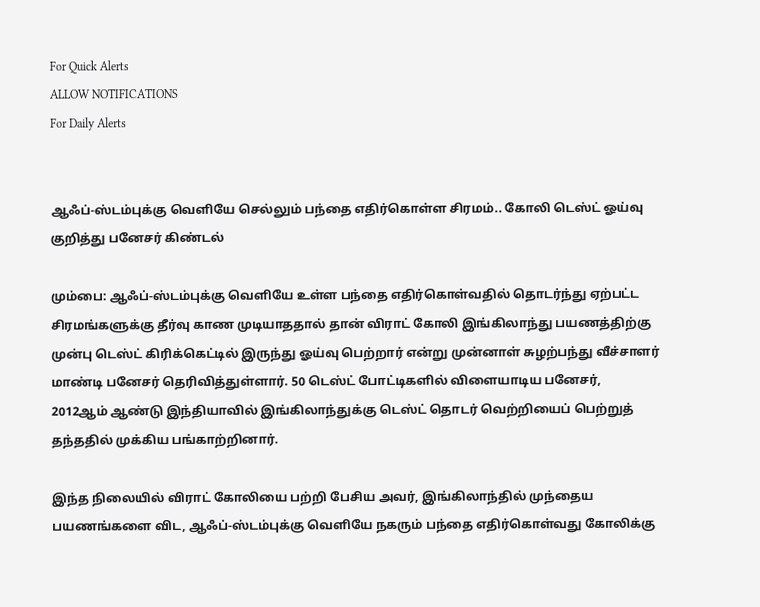For Quick Alerts
ALLOW NOTIFICATIONS
For Daily Alerts


ஆஃப்-ஸ்டம்புக்கு வெளியே செல்லும் பந்தை எதிர்கொள்ள சிரமம்.. கோலி டெஸ்ட் ஓய்வு குறித்து பனேசர் கிண்டல்

மும்பை: ஆஃப்-ஸ்டம்புக்கு வெளியே உள்ள பந்தை எதிர்கொள்வதில் தொடர்ந்து ஏற்பட்ட சிரமங்களுக்கு தீர்வு காண முடியாததால் தான் விராட் கோலி இங்கிலாந்து பயணத்திற்கு முன்பு டெஸ்ட் கிரிக்கெட்டில் இருந்து ஓய்வு பெற்றார் என்று முன்னாள் சுழற்பந்து வீச்சாளர் மாண்டி பனேசர் தெரிவித்துள்ளார். 50 டெஸ்ட் போட்டிகளில் விளையாடிய பனேசர், 2012ஆம் ஆண்டு இந்தியாவில் இங்கிலாந்துக்கு டெஸ்ட் தொடர் வெற்றியைப் பெற்றுத் தந்ததில் முக்கிய பங்காற்றினார்.

இந்த நிலையில் விராட் கோலியை பற்றி பேசிய அவர், இங்கிலாந்தில் முந்தைய பயணங்களை விட, ஆஃப்-ஸ்டம்புக்கு வெளியே நகரும் பந்தை எதிர்கொள்வது கோலிக்கு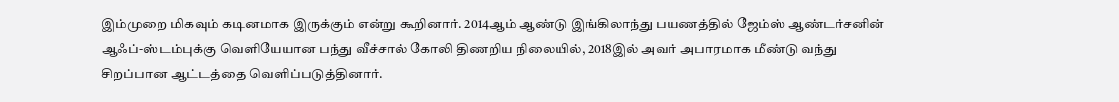இம்முறை மிகவும் கடினமாக இருக்கும் என்று கூறினார். 2014ஆம் ஆண்டு இங்கிலாந்து பயணத்தில் ஜேம்ஸ் ஆண்டர்சனின் ஆஃப்-ஸ்டம்புக்கு வெளியேயான பந்து வீச்சால் கோலி திணறிய நிலையில், 2018இல் அவர் அபாரமாக மீண்டு வந்து சிறப்பான ஆட்டத்தை வெளிப்படுத்தினார்.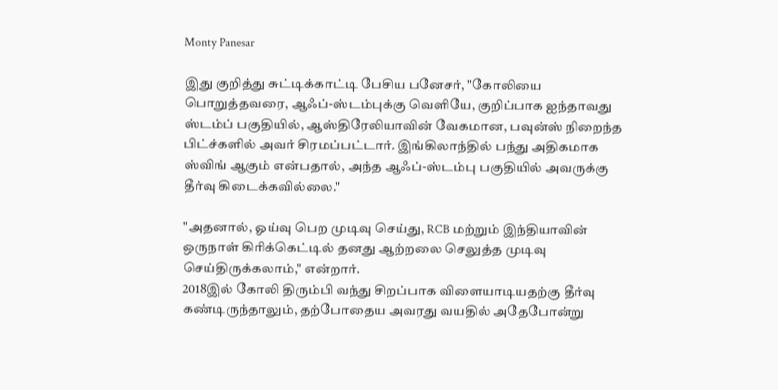Monty Panesar

இது குறித்து சுட்டிக்காட்டி பேசிய பனேசர், "கோலியை பொறுத்தவரை, ஆஃப்-ஸ்டம்புக்கு வெளியே, குறிப்பாக ஐந்தாவது ஸ்டம்ப் பகுதியில், ஆஸ்திரேலியாவின் வேகமான, பவுன்ஸ் நிறைந்த பிட்ச்களில் அவர் சிரமப்பட்டார். இங்கிலாந்தில் பந்து அதிகமாக ஸ்விங் ஆகும் என்பதால், அந்த ஆஃப்-ஸ்டம்பு பகுதியில் அவருக்கு தீர்வு கிடைக்கவில்லை."

"அதனால், ஓய்வு பெற முடிவு செய்து, RCB மற்றும் இந்தியாவின் ஒருநாள் கிரிக்கெட்டில் தனது ஆற்றலை செலுத்த முடிவு செய்திருக்கலாம்," என்றார்.
2018இல் கோலி திரும்பி வந்து சிறப்பாக விளையாடியதற்கு தீர்வு கண்டிருந்தாலும், தற்போதைய அவரது வயதில் அதேபோன்று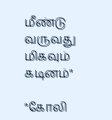மீண்டு வருவது மிகவும் கடினம்"

"கோலி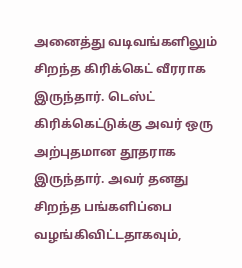அனைத்து வடிவங்களிலும் சிறந்த கிரிக்கெட் வீரராக இருந்தார். டெஸ்ட் கிரிக்கெட்டுக்கு அவர் ஒரு அற்புதமான தூதராக இருந்தார். அவர் தனது சிறந்த பங்களிப்பை வழங்கிவிட்டதாகவும்,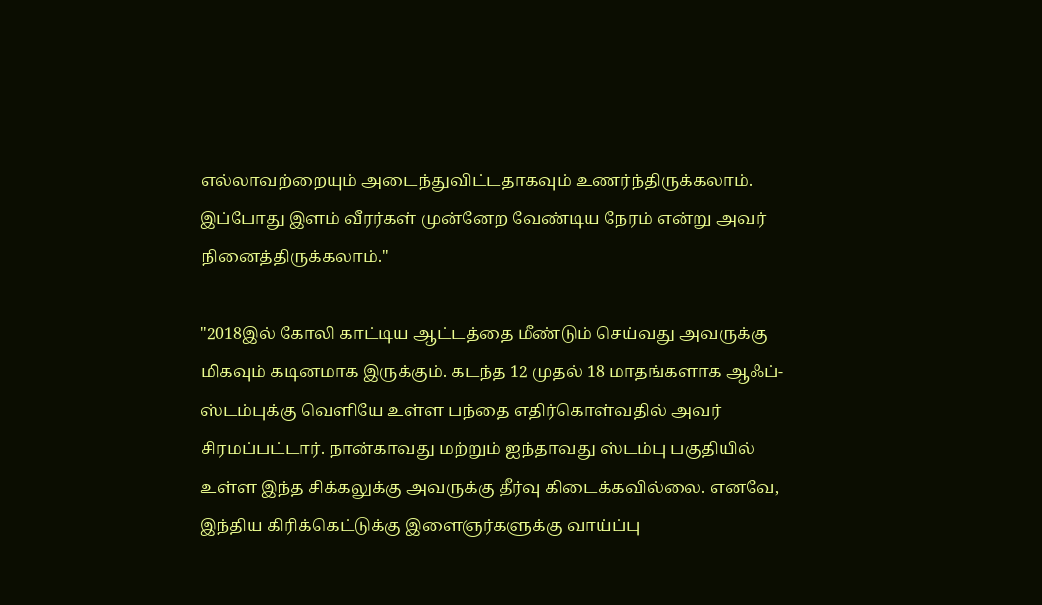எல்லாவற்றையும் அடைந்துவிட்டதாகவும் உணர்ந்திருக்கலாம். இப்போது இளம் வீரர்கள் முன்னேற வேண்டிய நேரம் என்று அவர் நினைத்திருக்கலாம்."

"2018இல் கோலி காட்டிய ஆட்டத்தை மீண்டும் செய்வது அவருக்கு மிகவும் கடினமாக இருக்கும். கடந்த 12 முதல் 18 மாதங்களாக ஆஃப்-ஸ்டம்புக்கு வெளியே உள்ள பந்தை எதிர்கொள்வதில் அவர் சிரமப்பட்டார். நான்காவது மற்றும் ஐந்தாவது ஸ்டம்பு பகுதியில் உள்ள இந்த சிக்கலுக்கு அவருக்கு தீர்வு கிடைக்கவில்லை. எனவே, இந்திய கிரிக்கெட்டுக்கு இளைஞர்களுக்கு வாய்ப்பு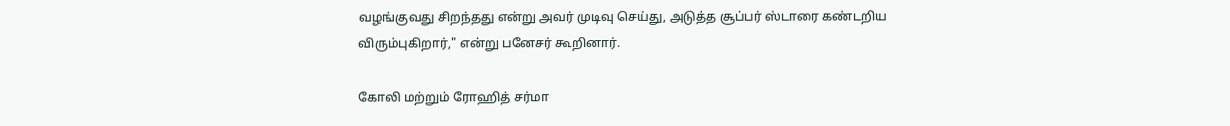வழங்குவது சிறந்தது என்று அவர் முடிவு செய்து, அடுத்த சூப்பர் ஸ்டாரை கண்டறிய விரும்புகிறார்," என்று பனேசர் கூறினார்.

கோலி மற்றும் ரோஹித் சர்மா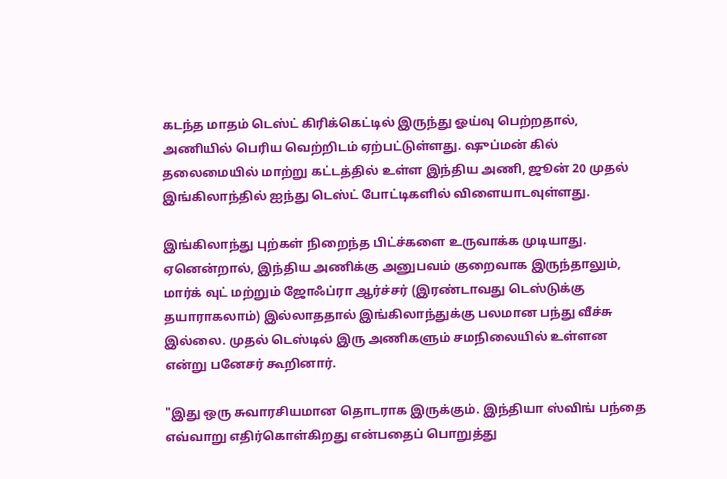கடந்த மாதம் டெஸ்ட் கிரிக்கெட்டில் இருந்து ஓய்வு பெற்றதால், அணியில் பெரிய வெற்றிடம் ஏற்பட்டுள்ளது. ஷுப்மன் கில் தலைமையில் மாற்று கட்டத்தில் உள்ள இந்திய அணி, ஜூன் 20 முதல் இங்கிலாந்தில் ஐந்து டெஸ்ட் போட்டிகளில் விளையாடவுள்ளது.

இங்கிலாந்து புற்கள் நிறைந்த பிட்ச்களை உருவாக்க முடியாது. ஏனென்றால், இந்திய அணிக்கு அனுபவம் குறைவாக இருந்தாலும், மார்க் வுட் மற்றும் ஜோஃப்ரா ஆர்ச்சர் (இரண்டாவது டெஸ்டுக்கு தயாராகலாம்) இல்லாததால் இங்கிலாந்துக்கு பலமான பந்து வீச்சு இல்லை. முதல் டெஸ்டில் இரு அணிகளும் சமநிலையில் உள்ளன என்று பனேசர் கூறினார்.

"இது ஒரு சுவாரசியமான தொடராக இருக்கும். இந்தியா ஸ்விங் பந்தை எவ்வாறு எதிர்கொள்கிறது என்பதைப் பொறுத்து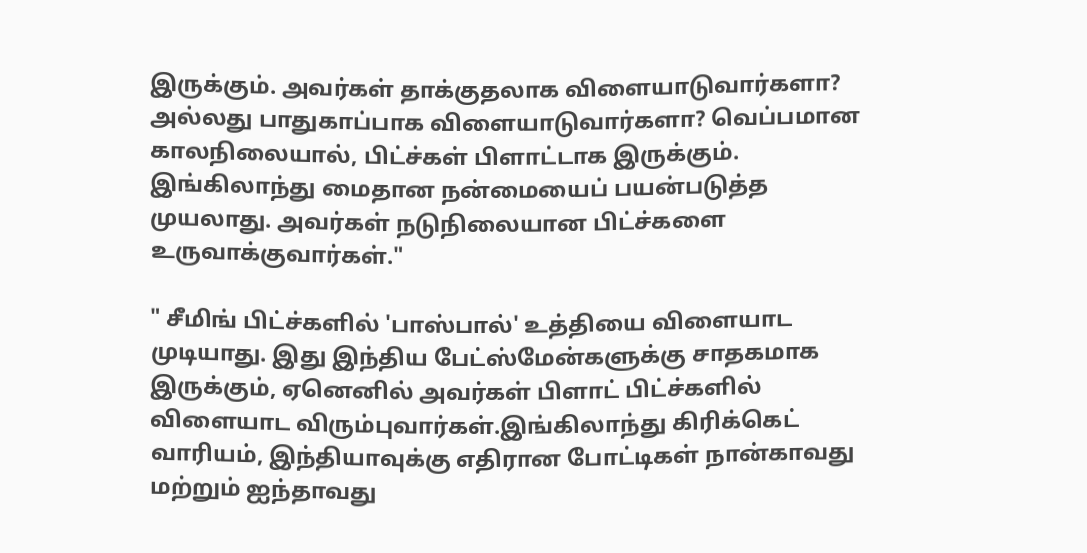இருக்கும். அவர்கள் தாக்குதலாக விளையாடுவார்களா? அல்லது பாதுகாப்பாக விளையாடுவார்களா? வெப்பமான காலநிலையால், பிட்ச்கள் பிளாட்டாக இருக்கும். இங்கிலாந்து மைதான நன்மையைப் பயன்படுத்த முயலாது. அவர்கள் நடுநிலையான பிட்ச்களை உருவாக்குவார்கள்."

" சீமிங் பிட்ச்களில் 'பாஸ்பால்' உத்தியை விளையாட முடியாது. இது இந்திய பேட்ஸ்மேன்களுக்கு சாதகமாக இருக்கும், ஏனெனில் அவர்கள் பிளாட் பிட்ச்களில் விளையாட விரும்புவார்கள்.இங்கிலாந்து கிரிக்கெட் வாரியம், இந்தியாவுக்கு எதிரான போட்டிகள் நான்காவது மற்றும் ஐந்தாவது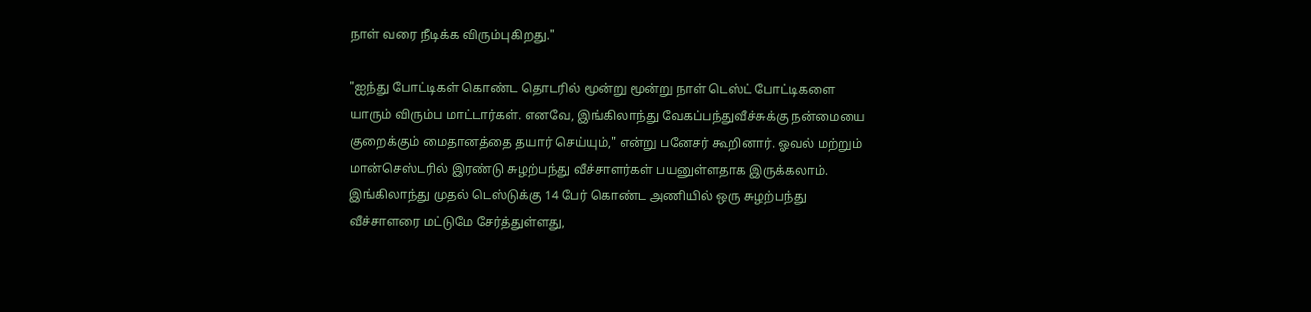நாள் வரை நீடிக்க விரும்புகிறது."

"ஐந்து போட்டிகள் கொண்ட தொடரில் மூன்று மூன்று நாள் டெஸ்ட் போட்டிகளை யாரும் விரும்ப மாட்டார்கள். எனவே, இங்கிலாந்து வேகப்பந்துவீச்சுக்கு நன்மையை குறைக்கும் மைதானத்தை தயார் செய்யும்," என்று பனேசர் கூறினார். ஓவல் மற்றும் மான்செஸ்டரில் இரண்டு சுழற்பந்து வீச்சாளர்கள் பயனுள்ளதாக இருக்கலாம்.
இங்கிலாந்து முதல் டெஸ்டுக்கு 14 பேர் கொண்ட அணியில் ஒரு சுழற்பந்து வீச்சாளரை மட்டுமே சேர்த்துள்ளது,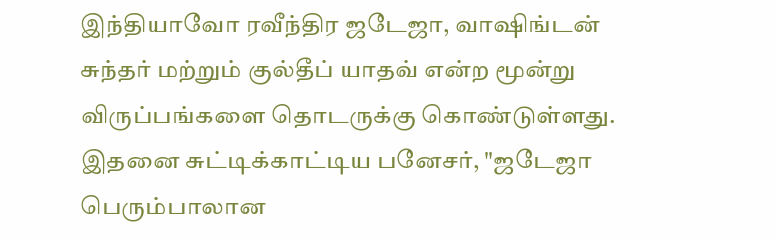இந்தியாவோ ரவீந்திர ஜடேஜா, வாஷிங்டன் சுந்தர் மற்றும் குல்தீப் யாதவ் என்ற மூன்று விருப்பங்களை தொடருக்கு கொண்டுள்ளது. இதனை சுட்டிக்காட்டிய பனேசர், "ஜடேஜா பெரும்பாலான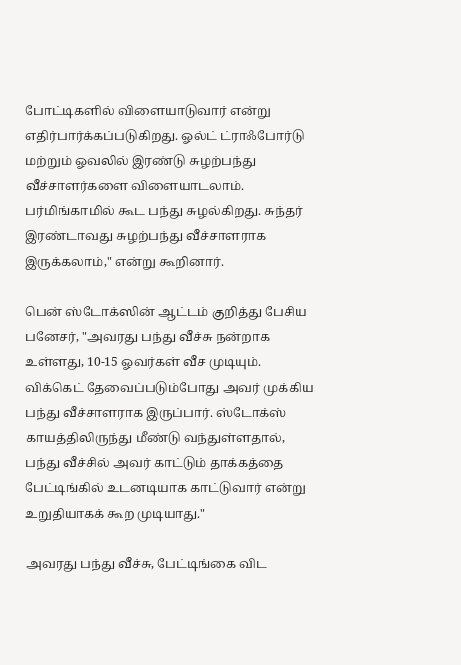போட்டிகளில் விளையாடுவார் என்று எதிர்பார்க்கப்படுகிறது. ஓல்ட் ட்ராஃபோர்டு மற்றும் ஓவலில் இரண்டு சுழற்பந்து வீச்சாளர்களை விளையாடலாம். பர்மிங்காமில் கூட பந்து சுழல்கிறது. சுந்தர் இரண்டாவது சுழற்பந்து வீச்சாளராக இருக்கலாம்," என்று கூறினார்.

பென் ஸ்டோக்ஸின் ஆட்டம் குறித்து பேசிய பனேசர், "அவரது பந்து வீச்சு நன்றாக உள்ளது, 10-15 ஓவர்கள் வீச முடியும். விக்கெட் தேவைப்படும்போது அவர் முக்கிய பந்து வீச்சாளராக இருப்பார். ஸ்டோக்ஸ் காயத்திலிருந்து மீண்டு வந்துள்ளதால், பந்து வீச்சில் அவர் காட்டும் தாக்கத்தை பேட்டிங்கில் உடனடியாக காட்டுவார் என்று உறுதியாகக் கூற முடியாது."

அவரது பந்து வீச்சு, பேட்டிங்கை விட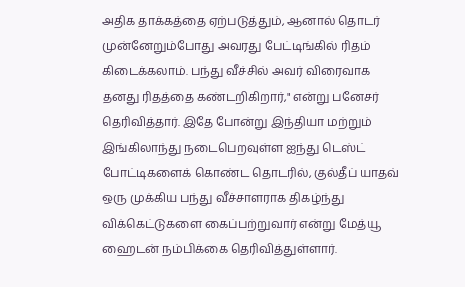அதிக தாக்கத்தை ஏற்படுத்தும், ஆனால் தொடர் முன்னேறும்போது அவரது பேட்டிங்கில் ரிதம் கிடைக்கலாம். பந்து வீச்சில் அவர் விரைவாக தனது ரிதத்தை கண்டறிகிறார்," என்று பனேசர் தெரிவித்தார். இதே போன்று இந்தியா மற்றும் இங்கிலாந்து நடைபெறவுள்ள ஐந்து டெஸ்ட் போட்டிகளைக் கொண்ட தொடரில், குல்தீப் யாதவ் ஒரு முக்கிய பந்து வீச்சாளராக திகழ்ந்து விக்கெட்டுகளை கைப்பற்றுவார் என்று மேத்யூ ஹைடன் நம்பிக்கை தெரிவித்துள்ளார்.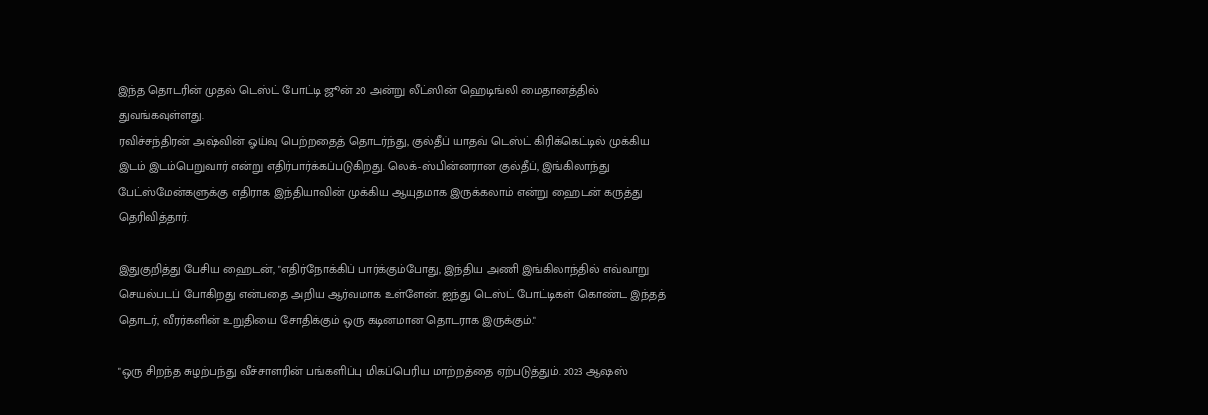இந்த தொடரின் முதல் டெஸ்ட் போட்டி ஜூன் 20 அன்று லீட்ஸின் ஹெடிங்லி மைதானத்தில் துவங்கவுள்ளது.
ரவிச்சந்திரன் அஷ்வின் ஓய்வு பெற்றதைத் தொடர்ந்து, குல்தீப் யாதவ் டெஸ்ட் கிரிக்கெட்டில் முக்கிய இடம் இடம்பெறுவார் என்று எதிர்பார்க்கப்படுகிறது. லெக்-ஸ்பின்னரான குல்தீப், இங்கிலாந்து பேட்ஸ்மேன்களுக்கு எதிராக இந்தியாவின் முக்கிய ஆயுதமாக இருக்கலாம் என்று ஹைடன் கருத்து தெரிவித்தார்.

இதுகுறித்து பேசிய ஹைடன், "எதிர்நோக்கிப் பார்க்கும்போது, இந்திய அணி இங்கிலாந்தில் எவ்வாறு செயல்படப் போகிறது என்பதை அறிய ஆர்வமாக உள்ளேன். ஐந்து டெஸ்ட் போட்டிகள் கொண்ட இந்தத் தொடர், வீரர்களின் உறுதியை சோதிக்கும் ஒரு கடினமான தொடராக இருக்கும்."

"ஒரு சிறந்த சுழற்பந்து வீச்சாளரின் பங்களிப்பு மிகப்பெரிய மாற்றத்தை ஏற்படுத்தும். 2023 ஆஷஸ்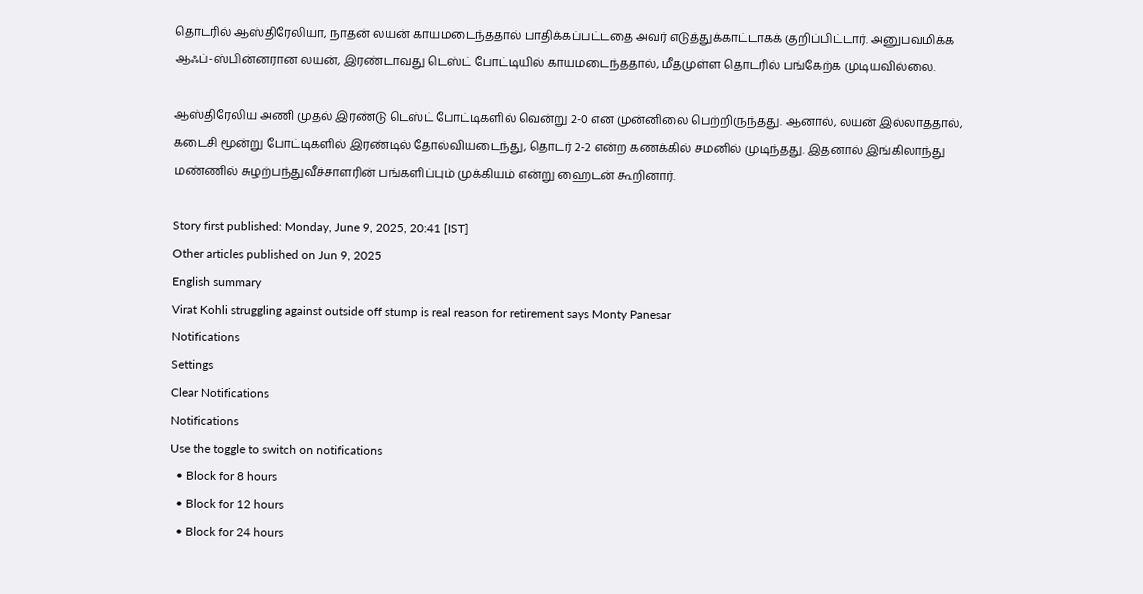தொடரில் ஆஸ்திரேலியா, நாதன் லயன் காயமடைந்ததால் பாதிக்கப்பட்டதை அவர் எடுத்துக்காட்டாகக் குறிப்பிட்டார். அனுபவமிக்க ஆஃப்-ஸ்பின்னரான லயன், இரண்டாவது டெஸ்ட் போட்டியில் காயமடைந்ததால், மீதமுள்ள தொடரில் பங்கேற்க முடியவில்லை.

ஆஸ்திரேலிய அணி முதல் இரண்டு டெஸ்ட் போட்டிகளில் வென்று 2-0 என முன்னிலை பெற்றிருந்தது. ஆனால், லயன் இல்லாததால், கடைசி மூன்று போட்டிகளில் இரண்டில் தோல்வியடைந்து, தொடர் 2-2 என்ற கணக்கில் சமனில் முடிந்தது. இதனால் இங்கிலாந்து மண்ணில் சுழற்பந்துவீச்சாளரின் பங்களிப்பும் முக்கியம் என்று ஹைடன் கூறினார்.

Story first published: Monday, June 9, 2025, 20:41 [IST]
Other articles published on Jun 9, 2025
English summary
Virat Kohli struggling against outside off stump is real reason for retirement says Monty Panesar
Notifications
Settings
Clear Notifications
Notifications
Use the toggle to switch on notifications
  • Block for 8 hours
  • Block for 12 hours
  • Block for 24 hours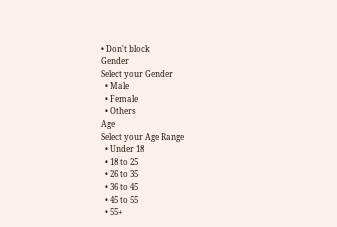• Don't block
Gender
Select your Gender
  • Male
  • Female
  • Others
Age
Select your Age Range
  • Under 18
  • 18 to 25
  • 26 to 35
  • 36 to 45
  • 45 to 55
  • 55+